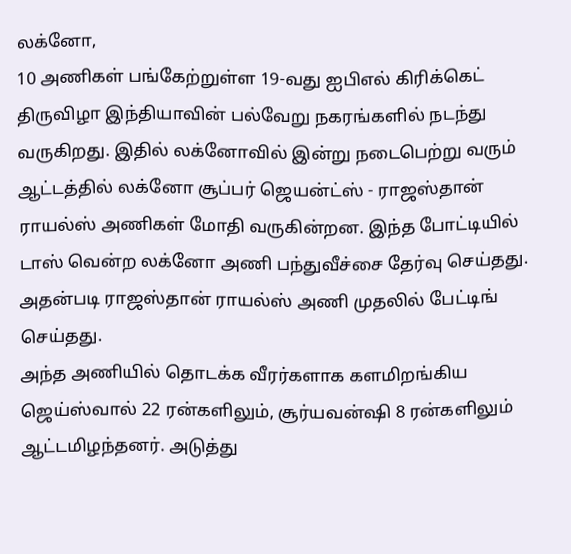லக்னோ,
10 அணிகள் பங்கேற்றுள்ள 19-வது ஐபிஎல் கிரிக்கெட் திருவிழா இந்தியாவின் பல்வேறு நகரங்களில் நடந்து வருகிறது. இதில் லக்னோவில் இன்று நடைபெற்று வரும் ஆட்டத்தில் லக்னோ சூப்பர் ஜெயன்ட்ஸ் - ராஜஸ்தான் ராயல்ஸ் அணிகள் மோதி வருகின்றன. இந்த போட்டியில் டாஸ் வென்ற லக்னோ அணி பந்துவீச்சை தேர்வு செய்தது. அதன்படி ராஜஸ்தான் ராயல்ஸ் அணி முதலில் பேட்டிங் செய்தது.
அந்த அணியில் தொடக்க வீரர்களாக களமிறங்கிய ஜெய்ஸ்வால் 22 ரன்களிலும், சூர்யவன்ஷி 8 ரன்களிலும் ஆட்டமிழந்தனர். அடுத்து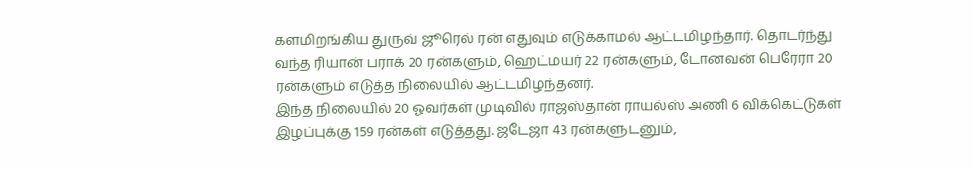களமிறங்கிய துருவ் ஜூரெல் ரன் எதுவும் எடுக்காமல் ஆட்டமிழந்தார். தொடர்ந்து வந்த ரியான் பராக் 20 ரன்களும், ஹெட்மயர் 22 ரன்களும், டோனவன் பெரேரா 20 ரன்களும் எடுத்த நிலையில் ஆட்டமிழந்தனர்.
இந்த நிலையில் 20 ஓவர்கள் முடிவில் ராஜஸ்தான் ராயல்ஸ் அணி 6 விக்கெட்டுகள் இழப்புக்கு 159 ரன்கள் எடுத்தது. ஜடேஜா 43 ரன்களுடனும்,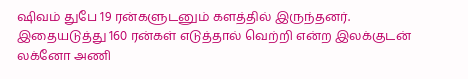ஷிவம் துபே 19 ரன்களுடனும் களத்தில் இருந்தனர். இதையடுத்து 160 ரன்கள் எடுத்தால் வெற்றி என்ற இலக்குடன் லக்னோ அணி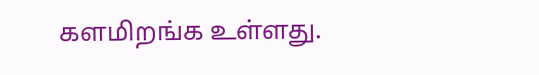களமிறங்க உள்ளது.